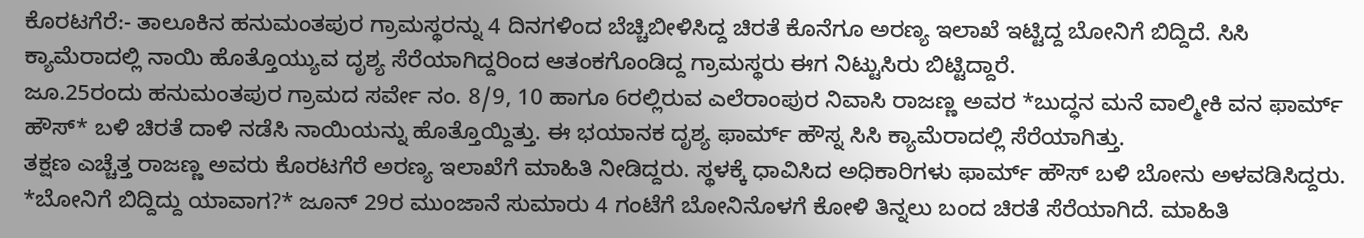ಕೊರಟಗೆರೆ:- ತಾಲೂಕಿನ ಹನುಮಂತಪುರ ಗ್ರಾಮಸ್ಥರನ್ನು 4 ದಿನಗಳಿಂದ ಬೆಚ್ಚಿಬೀಳಿಸಿದ್ದ ಚಿರತೆ ಕೊನೆಗೂ ಅರಣ್ಯ ಇಲಾಖೆ ಇಟ್ಟಿದ್ದ ಬೋನಿಗೆ ಬಿದ್ದಿದೆ. ಸಿಸಿ ಕ್ಯಾಮೆರಾದಲ್ಲಿ ನಾಯಿ ಹೊತ್ತೊಯ್ಯುವ ದೃಶ್ಯ ಸೆರೆಯಾಗಿದ್ದರಿಂದ ಆತಂಕಗೊಂಡಿದ್ದ ಗ್ರಾಮಸ್ಥರು ಈಗ ನಿಟ್ಟುಸಿರು ಬಿಟ್ಟಿದ್ದಾರೆ.
ಜೂ.25ರಂದು ಹನುಮಂತಪುರ ಗ್ರಾಮದ ಸರ್ವೇ ನಂ. 8/9, 10 ಹಾಗೂ 6ರಲ್ಲಿರುವ ಎಲೆರಾಂಪುರ ನಿವಾಸಿ ರಾಜಣ್ಣ ಅವರ *ಬುದ್ಧನ ಮನೆ ವಾಲ್ಮೀಕಿ ವನ ಫಾರ್ಮ್ ಹೌಸ್* ಬಳಿ ಚಿರತೆ ದಾಳಿ ನಡೆಸಿ ನಾಯಿಯನ್ನು ಹೊತ್ತೊಯ್ದಿತ್ತು. ಈ ಭಯಾನಕ ದೃಶ್ಯ ಫಾರ್ಮ್ ಹೌಸ್ನ ಸಿಸಿ ಕ್ಯಾಮೆರಾದಲ್ಲಿ ಸೆರೆಯಾಗಿತ್ತು.
ತಕ್ಷಣ ಎಚ್ಚೆತ್ತ ರಾಜಣ್ಣ ಅವರು ಕೊರಟಗೆರೆ ಅರಣ್ಯ ಇಲಾಖೆಗೆ ಮಾಹಿತಿ ನೀಡಿದ್ದರು. ಸ್ಥಳಕ್ಕೆ ಧಾವಿಸಿದ ಅಧಿಕಾರಿಗಳು ಫಾರ್ಮ್ ಹೌಸ್ ಬಳಿ ಬೋನು ಅಳವಡಿಸಿದ್ದರು.
*ಬೋನಿಗೆ ಬಿದ್ದಿದ್ದು ಯಾವಾಗ?* ಜೂನ್ 29ರ ಮುಂಜಾನೆ ಸುಮಾರು 4 ಗಂಟೆಗೆ ಬೋನಿನೊಳಗೆ ಕೋಳಿ ತಿನ್ನಲು ಬಂದ ಚಿರತೆ ಸೆರೆಯಾಗಿದೆ. ಮಾಹಿತಿ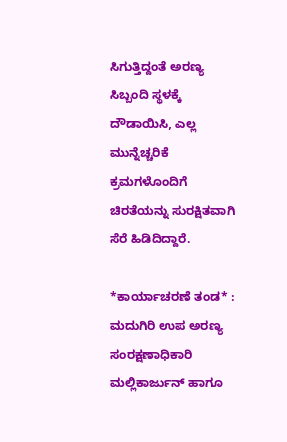ಸಿಗುತ್ತಿದ್ದಂತೆ ಅರಣ್ಯ ಸಿಬ್ಬಂದಿ ಸ್ಥಳಕ್ಕೆ ದೌಡಾಯಿಸಿ, ಎಲ್ಲ ಮುನ್ನೆಚ್ಚರಿಕೆ ಕ್ರಮಗಳೊಂದಿಗೆ ಚಿರತೆಯನ್ನು ಸುರಕ್ಷಿತವಾಗಿ ಸೆರೆ ಹಿಡಿದಿದ್ದಾರೆ.

*ಕಾರ್ಯಾಚರಣೆ ತಂಡ* : ಮದುಗಿರಿ ಉಪ ಅರಣ್ಯ ಸಂರಕ್ಷಣಾಧಿಕಾರಿ ಮಲ್ಲಿಕಾರ್ಜುನ್ ಹಾಗೂ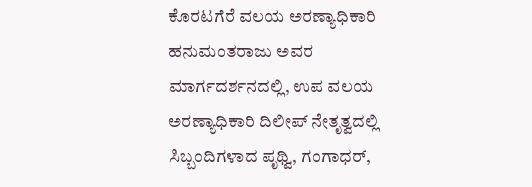ಕೊರಟಗೆರೆ ವಲಯ ಅರಣ್ಯಾಧಿಕಾರಿ ಹನುಮಂತರಾಜು ಅವರ ಮಾರ್ಗದರ್ಶನದಲ್ಲಿ, ಉಪ ವಲಯ ಅರಣ್ಯಾಧಿಕಾರಿ ದಿಲೀಪ್ ನೇತೃತ್ವದಲ್ಲಿ ಸಿಬ್ಬಂದಿಗಳಾದ ಪೃಥ್ವಿ, ಗಂಗಾಧರ್,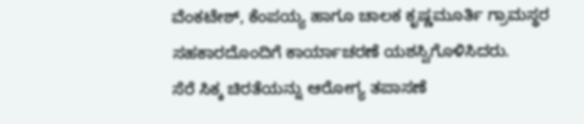ವೆಂಕಟೇಶ್, ಕೆಂಪಯ್ಯ ಹಾಗೂ ಚಾಲಕ ಕೃಷ್ಣಮೂರ್ತಿ ಗ್ರಾಮಸ್ಥರ ಸಹಕಾರದೊಂದಿಗೆ ಕಾರ್ಯಾಚರಣೆ ಯಶಸ್ವಿಗೊಳಿಸಿದರು.
ಸೆರೆ ಸಿಕ್ಕ ಚಿರತೆಯನ್ನು ಆರೋಗ್ಯ ತಪಾಸಣೆ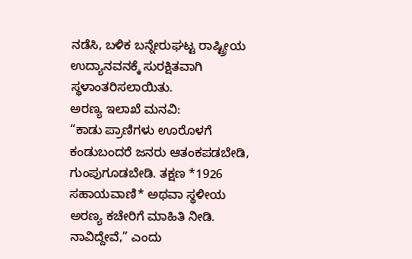ನಡೆಸಿ, ಬಳಿಕ ಬನ್ನೇರುಘಟ್ಟ ರಾಷ್ಟ್ರೀಯ ಉದ್ಯಾನವನಕ್ಕೆ ಸುರಕ್ಷಿತವಾಗಿ ಸ್ಥಳಾಂತರಿಸಲಾಯಿತು.
ಅರಣ್ಯ ಇಲಾಖೆ ಮನವಿ:
“ಕಾಡು ಪ್ರಾಣಿಗಳು ಊರೊಳಗೆ ಕಂಡುಬಂದರೆ ಜನರು ಆತಂಕಪಡಬೇಡಿ, ಗುಂಪುಗೂಡಬೇಡಿ. ತಕ್ಷಣ *1926 ಸಹಾಯವಾಣಿ* ಅಥವಾ ಸ್ಥಳೀಯ ಅರಣ್ಯ ಕಚೇರಿಗೆ ಮಾಹಿತಿ ನೀಡಿ. ನಾವಿದ್ದೇವೆ,” ಎಂದು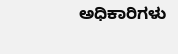ಅಧಿಕಾರಿಗಳು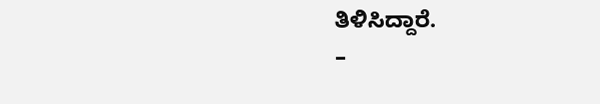ತಿಳಿಸಿದ್ದಾರೆ.
–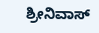ಶ್ರೀನಿವಾಸ್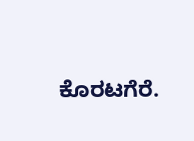ಕೊರಟಗೆರೆ.